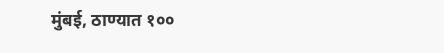मुंबई, ठाण्यात १००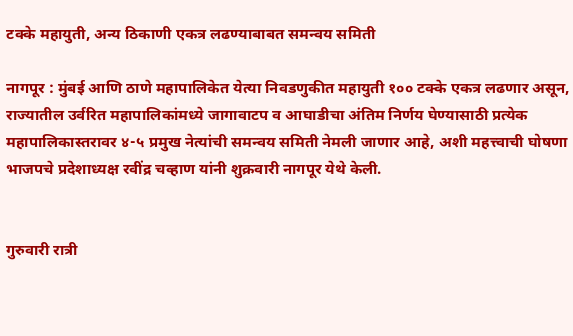टक्के महायुती, अन्य ठिकाणी एकत्र लढण्याबाबत समन्वय समिती

नागपूर : मुंबई आणि ठाणे महापालिकेत येत्या निवडणुकीत महायुती १०० टक्के एकत्र लढणार असून, राज्यातील उर्वरित महापालिकांमध्ये जागावाटप व आघाडीचा अंतिम निर्णय घेण्यासाठी प्रत्येक महापालिकास्तरावर ४-५ प्रमुख नेत्यांची समन्वय समिती नेमली जाणार आहे, अशी महत्त्वाची घोषणा भाजपचे प्रदेशाध्यक्ष रवींद्र चव्हाण यांनी शुक्रवारी नागपूर येथे केली.


गुरुवारी रात्री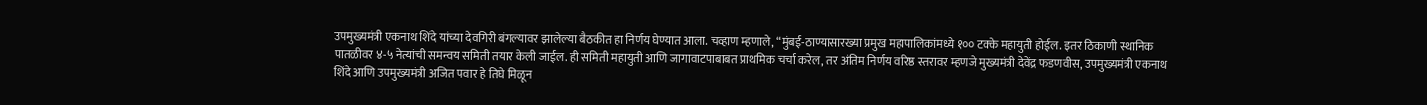उपमुख्यमंत्री एकनाथ शिंदे यांच्या देवगिरी बंगल्यावर झालेल्या बैठकीत हा निर्णय घेण्यात आला. चव्हाण म्हणाले, “मुंबई-ठाण्यासारख्या प्रमुख महापालिकांमध्ये १०० टक्के महायुती होईल. इतर ठिकाणी स्थानिक पातळीवर ४-५ नेत्यांची समन्वय समिती तयार केली जाईल. ही समिती महायुती आणि जागावाटपाबाबत प्राथमिक चर्चा करेल, तर अंतिम निर्णय वरिष्ठ स्तरावर म्हणजे मुख्यमंत्री देवेंद्र फडणवीस, उपमुख्यमंत्री एकनाथ शिंदे आणि उपमुख्यमंत्री अजित पवार हे तिघे मिळून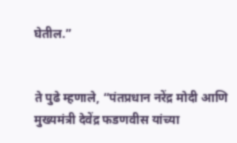घेतील.”


ते पुढे म्हणाले, “पंतप्रधान नरेंद्र मोदी आणि मुख्यमंत्री देवेंद्र फडणवीस यांच्या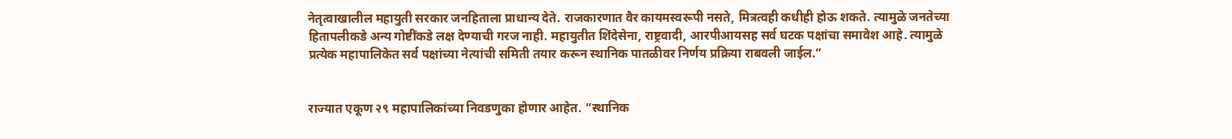नेतृत्वाखालील महायुती सरकार जनहिताला प्राधान्य देते. राजकारणात वैर कायमस्वरूपी नसते, मित्रत्वही कधीही होऊ शकते. त्यामुळे जनतेच्या हितापलीकडे अन्य गोष्टींकडे लक्ष देण्याची गरज नाही. महायुतीत शिंदेसेना, राष्ट्रवादी, आरपीआयसह सर्व घटक पक्षांचा समावेश आहे. त्यामुळे प्रत्येक महापालिकेत सर्व पक्षांच्या नेत्यांची समिती तयार करून स्थानिक पातळीवर निर्णय प्रक्रिया राबवली जाईल.”


राज्यात एकूण २९ महापालिकांच्या निवडणुका होणार आहेत. “स्थानिक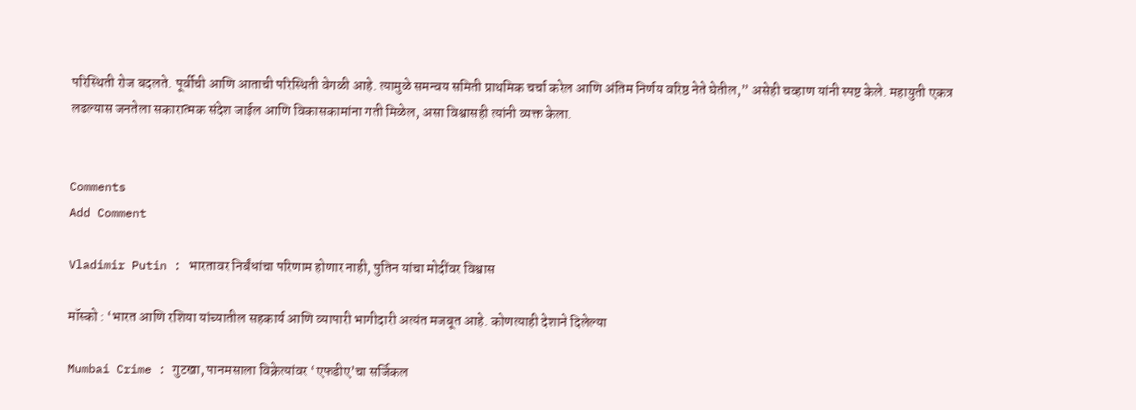परिस्थिती रोज बदलते. पूर्वीची आणि आताची परिस्थिती वेगळी आहे. त्यामुळे समन्वय समिती प्राथमिक चर्चा करेल आणि अंतिम निर्णय वरिष्ठ नेते घेतील,” असेही चव्हाण यांनी स्पष्ट केले. महायुती एकत्र लढल्यास जनतेला सकारात्मक संदेश जाईल आणि विकासकामांना गती मिळेल, असा विश्वासही त्यांनी व्यक्त केला.


Comments
Add Comment

Vladimir Putin : भारतावर निर्बंधांचा परिणाम होणार नाही, पुतिन यांचा मोदींवर विश्वास

मॉस्को : ‘भारत आणि रशिया यांच्यातील सहकार्य आणि व्यापारी भागीदारी अत्यंत मजबूत आहे. कोणत्याही देशाने दिलेल्या

Mumbai Crime : गुटखा, पानमसाला विक्रेत्यांवर ‘एफडीए’चा सर्जिकल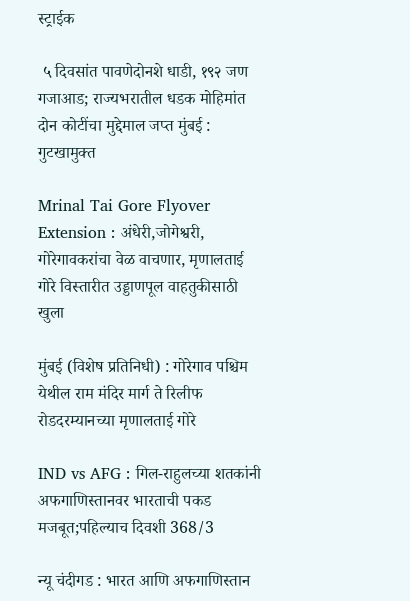स्ट्राईक

 ५ दिवसांत पावणेदोनशे धाडी, १९२ जण गजाआड; राज्यभरातील धडक मोहिमांत दोन कोटींचा मुद्देमाल जप्त मुंबई : गुटखामुक्त

Mrinal Tai Gore Flyover Extension : अंधेरी,जोगेश्वरी, गोरेगावकरांचा वेळ वाचणार, मृणालताई गोरे विस्तारीत उड्डाणपूल वाहतुकीसाठी खुला

मुंबई (विशेष प्रतिनिधी) : गोरेगाव पश्चिम येथील राम मंदिर मार्ग ते रिलीफ रोडदरम्यानच्या मृणालताई गोरे

IND vs AFG : गिल-राहुलच्या शतकांनी अफगाणिस्तानवर भारताची पकड मजबूत;पहिल्याच दिवशी 368/3

न्यू चंदीगड : भारत आणि अफगाणिस्तान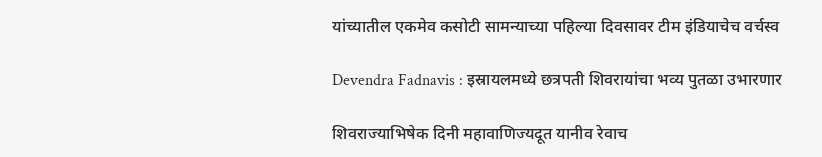यांच्यातील एकमेव कसोटी सामन्याच्या पहिल्या दिवसावर टीम इंडियाचेच वर्चस्व

Devendra Fadnavis : इस्रायलमध्ये छत्रपती शिवरायांचा भव्य पुतळा उभारणार

शिवराज्याभिषेक दिनी महावाणिज्यदूत यानीव रेवाच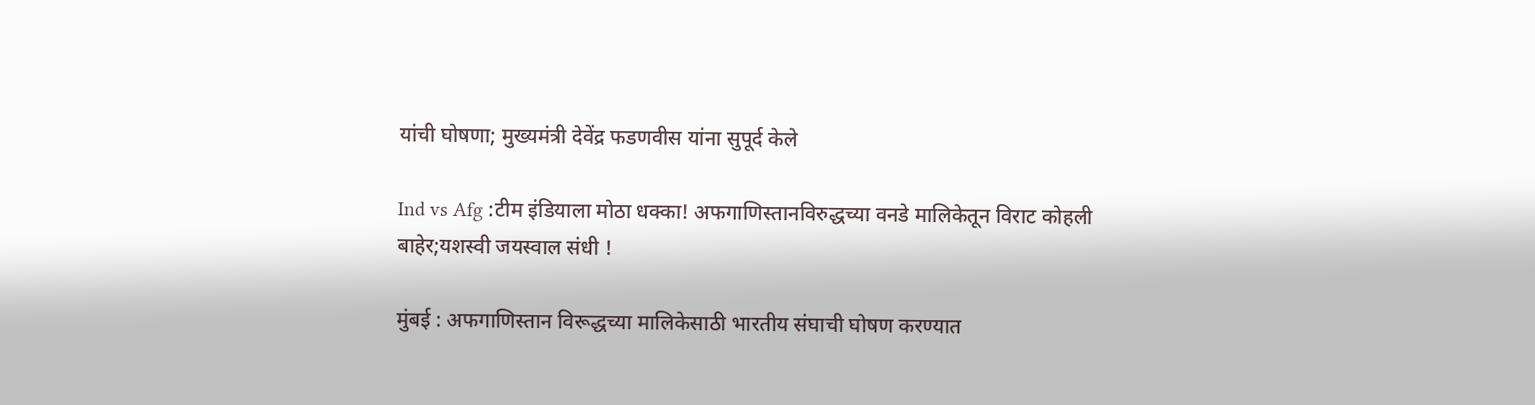यांची घोषणा; मुख्यमंत्री देवेंद्र फडणवीस यांना सुपूर्द केले

Ind vs Afg :टीम इंडियाला मोठा धक्का! अफगाणिस्तानविरुद्धच्या वनडे मालिकेतून विराट कोहली बाहेर;यशस्वी जयस्वाल संधी !

मुंबई : अफगाणिस्तान विरूद्धच्या मालिकेसाठी भारतीय संघाची घोषण करण्यात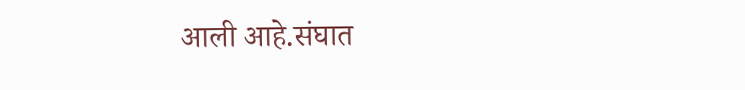आली आहे.संघात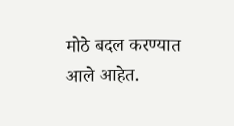मोठे बदल करण्यात आले आहेत.